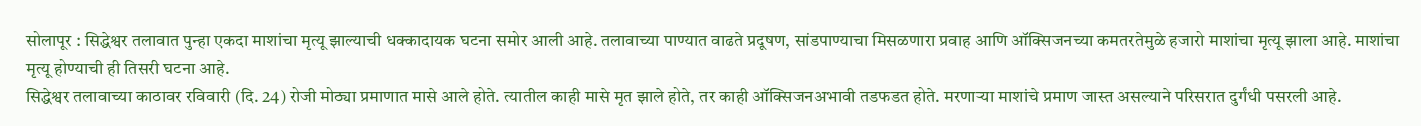सोलापूर : सिद्धेश्वर तलावात पुन्हा एकदा माशांचा मृत्यू झाल्याची धक्कादायक घटना समोर आली आहे. तलावाच्या पाण्यात वाढते प्रदूषण, सांडपाण्याचा मिसळणारा प्रवाह आणि ऑक्सिजनच्या कमतरतेमुळे हजारो माशांचा मृत्यू झाला आहे. माशांचा मृत्यू होण्याची ही तिसरी घटना आहे.
सिद्धेश्वर तलावाच्या काठावर रविवारी (दि. 24) रोजी मोठ्या प्रमाणात मासे आले होते. त्यातील काही मासे मृत झाले होते, तर काही ऑक्सिजनअभावी तडफडत होते. मरणाऱ्या माशांचे प्रमाण जास्त असल्याने परिसरात दुर्गंधी पसरली आहे.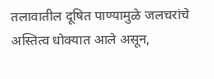तलावातील दूषित पाण्यामुळे जलचरांचे अस्तित्व धोक्यात आले असून,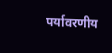पर्यावरणीय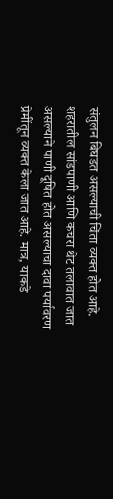संतुलन बिघडत असल्याची चिंता व्यक्त होत आहे.
शहरातील सांडपाणी आणि कचरा थेट तलावात जात असल्याने पाणी दूषित होत असल्याचा दावा पर्यावरण प्रेमींतून व्यक्त केला जात आहे. मात्र, याकडे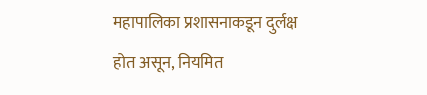महापालिका प्रशासनाकडून दुर्लक्ष होत असून, नियमित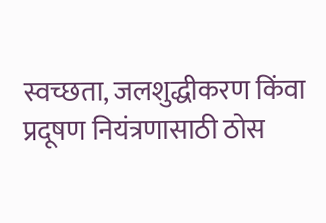स्वच्छता, जलशुद्धीकरण किंवा प्रदूषण नियंत्रणासाठी ठोस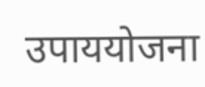उपाययोजना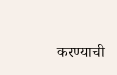करण्याची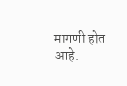मागणी होत आहे.